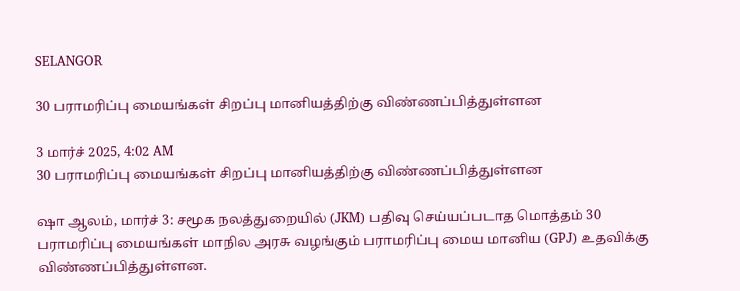SELANGOR

30 பராமரிப்பு மையங்கள் சிறப்பு மானியத்திற்கு விண்ணப்பித்துள்ளன

3 மார்ச் 2025, 4:02 AM
30 பராமரிப்பு மையங்கள் சிறப்பு மானியத்திற்கு விண்ணப்பித்துள்ளன

ஷா ஆலம், மார்ச் 3: சமூக நலத்துறையில் (JKM) பதிவு செய்யப்படாத மொத்தம் 30 பராமரிப்பு மையங்கள் மாநில அரசு வழங்கும் பராமரிப்பு மைய மானிய (GPJ) உதவிக்கு விண்ணப்பித்துள்ளன.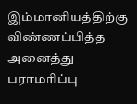இம்மானியத்திற்கு விண்ணப்பித்த அனைத்து பராமரிப்பு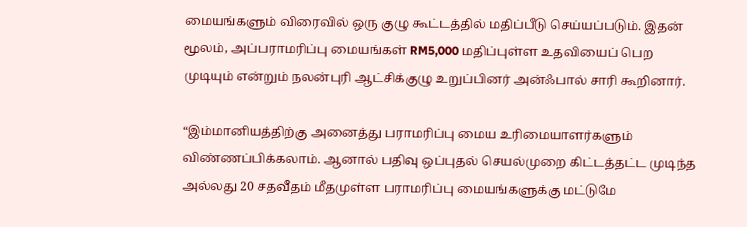மையங்களும் விரைவில் ஒரு குழு கூட்டத்தில் மதிப்பீடு செய்யப்படும். இதன் மூலம், அப்பராமரிப்பு மையங்கள் RM5,000 மதிப்புள்ள உதவியைப் பெற முடியும் என்றும் நலன்புரி ஆட்சிக்குழு உறுப்பினர் அன்ஃபால் சாரி கூறினார்.

“இம்மானியத்திற்கு அனைத்து பராமரிப்பு மைய உரிமையாளர்களும் விண்ணப்பிக்கலாம். ஆனால் பதிவு ஒப்புதல் செயல்முறை கிட்டத்தட்ட முடிந்த அல்லது 20 சதவீதம் மீதமுள்ள பராமரிப்பு மையங்களுக்கு மட்டுமே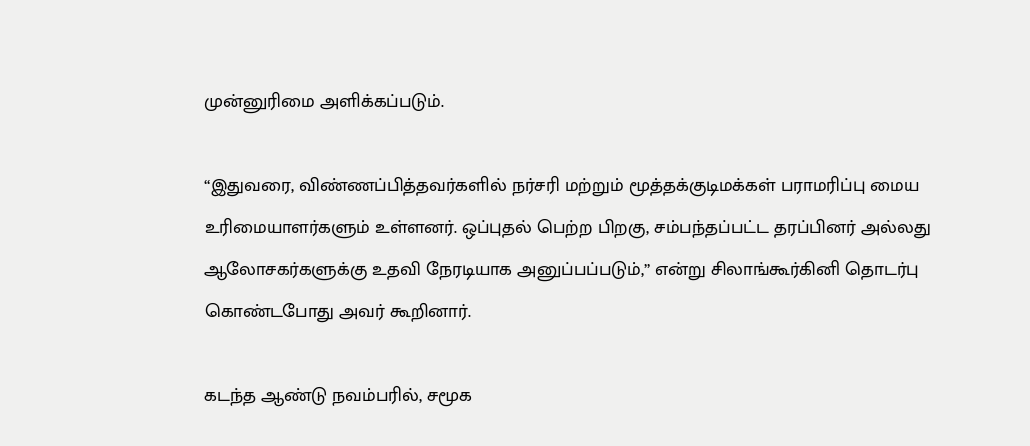முன்னுரிமை அளிக்கப்படும்.

“இதுவரை, விண்ணப்பித்தவர்களில் நர்சரி மற்றும் மூத்தக்குடிமக்கள் பராமரிப்பு மைய உரிமையாளர்களும் உள்ளனர். ஒப்புதல் பெற்ற பிறகு, சம்பந்தப்பட்ட தரப்பினர் அல்லது ஆலோசகர்களுக்கு உதவி நேரடியாக அனுப்பப்படும்,” என்று சிலாங்கூர்கினி தொடர்பு கொண்டபோது அவர் கூறினார்.

கடந்த ஆண்டு நவம்பரில், சமூக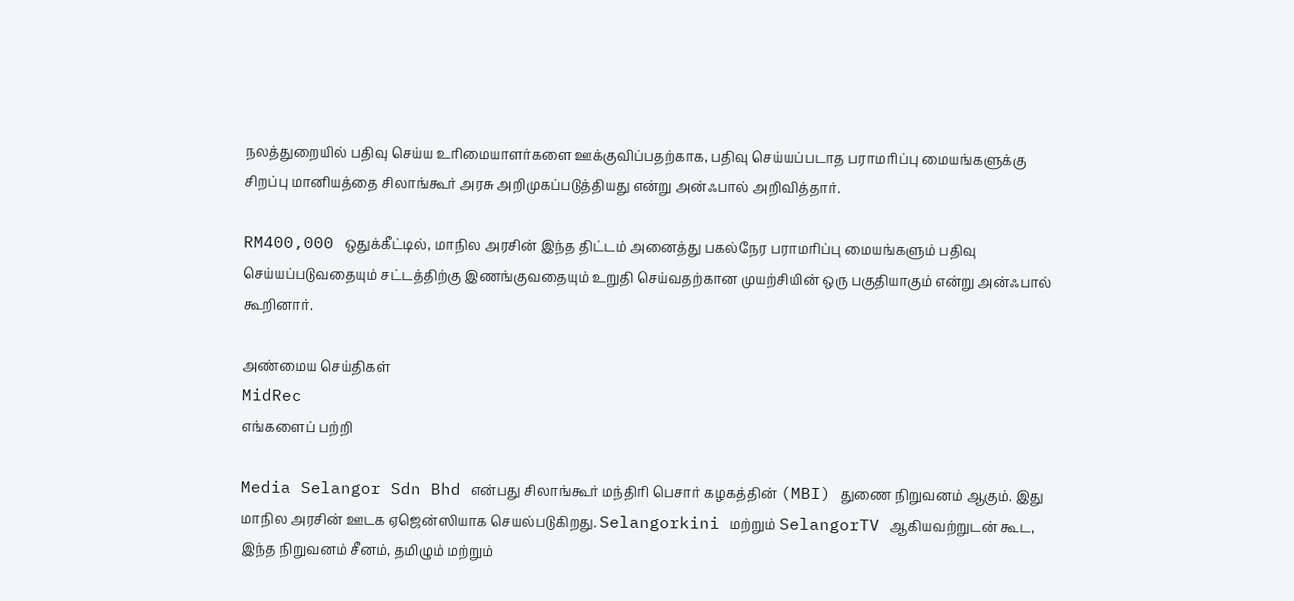நலத்துறையில் பதிவு செய்ய உரிமையாளர்களை ஊக்குவிப்பதற்காக, பதிவு செய்யப்படாத பராமரிப்பு மையங்களுக்கு சிறப்பு மானியத்தை சிலாங்கூர் அரசு அறிமுகப்படுத்தியது என்று அன்ஃபால் அறிவித்தார்.

RM400,000 ஒதுக்கீட்டில், மாநில அரசின் இந்த திட்டம் அனைத்து பகல்நேர பராமரிப்பு மையங்களும் பதிவு செய்யப்படுவதையும் சட்டத்திற்கு இணங்குவதையும் உறுதி செய்வதற்கான முயற்சியின் ஒரு பகுதியாகும் என்று அன்ஃபால் கூறினார்.

அண்மைய செய்திகள்
MidRec
எங்களைப் பற்றி

Media Selangor Sdn Bhd என்பது சிலாங்கூர் மந்திரி பெசார் கழகத்தின் (MBI) துணை நிறுவனம் ஆகும். இது மாநில அரசின் ஊடக ஏஜென்ஸியாக செயல்படுகிறது. Selangorkini மற்றும் SelangorTV ஆகியவற்றுடன் கூட, இந்த நிறுவனம் சீனம், தமிழும் மற்றும்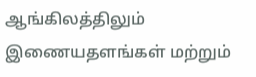ஆங்கிலத்திலும் இணையதளங்கள் மற்றும்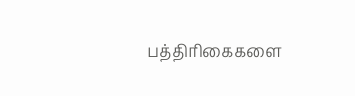பத்திரிகைகளை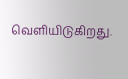வெளியிடுகிறது.